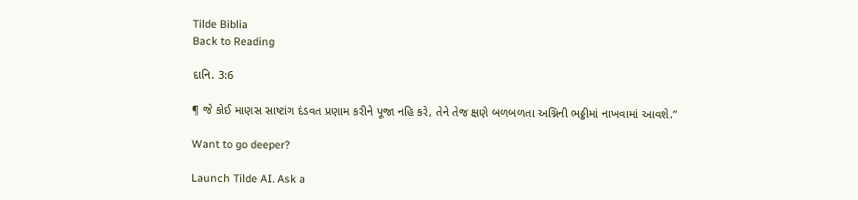Tilde Biblia
Back to Reading

દાનિ. 3:6

¶ જે કોઈ માણસ સાષ્ટાંગ દંડવત પ્રણામ કરીને પૂજા નહિ કરે, તેને તેજ ક્ષણે બળબળતા અગ્નિની ભઠ્ઠીમાં નાખવામાં આવશે.”

Want to go deeper?

Launch Tilde AI. Ask a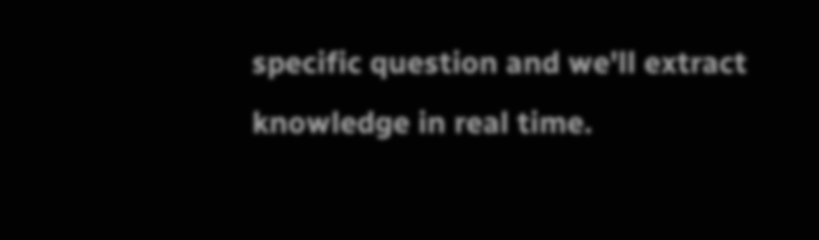specific question and we'll extract knowledge in real time.